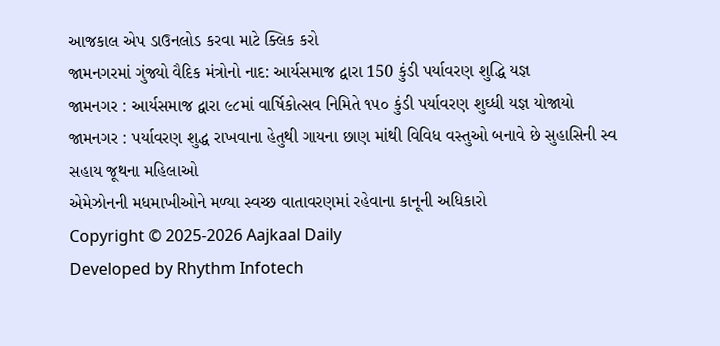આજકાલ એપ ડાઉનલોડ કરવા માટે ક્લિક કરો
જામનગરમાં ગુંજ્યો વૈદિક મંત્રોનો નાદ: આર્યસમાજ દ્વારા 150 કુંડી પર્યાવરણ શુદ્ધિ યજ્ઞ
જામનગર : આર્યસમાજ દ્વારા ૯૮માં વાર્ષિકોત્સવ નિમિતે ૧૫૦ કુંડી પર્યાવરણ શુઘ્ધી યજ્ઞ યોજાયો
જામનગર : પર્યાવરણ શુદ્ધ રાખવાના હેતુથી ગાયના છાણ માંથી વિવિધ વસ્તુઓ બનાવે છે સુહાસિની સ્વ સહાય જૂથના મહિલાઓ
એમેઝોનની મધમાખીઓને મળ્યા સ્વચ્છ વાતાવરણમાં રહેવાના કાનૂની અધિકારો
Copyright © 2025-2026 Aajkaal Daily
Developed by Rhythm Infotech